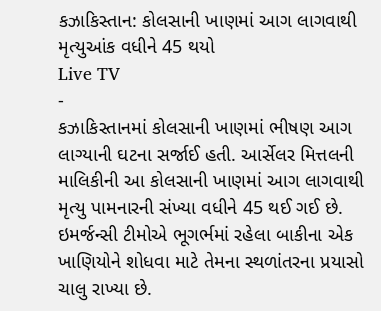કઝાકિસ્તાન: કોલસાની ખાણમાં આગ લાગવાથી મૃત્યુઆંક વધીને 45 થયો
Live TV
-
કઝાકિસ્તાનમાં કોલસાની ખાણમાં ભીષણ આગ લાગ્યાની ઘટના સર્જાઈ હતી. આર્સેલર મિત્તલની માલિકીની આ કોલસાની ખાણમાં આગ લાગવાથી મૃત્યુ પામનારની સંખ્યા વધીને 45 થઈ ગઈ છે. ઇમર્જન્સી ટીમોએ ભૂગર્ભમાં રહેલા બાકીના એક ખાણિયોને શોધવા માટે તેમના સ્થળાંતરના પ્રયાસો ચાલુ રાખ્યા છે.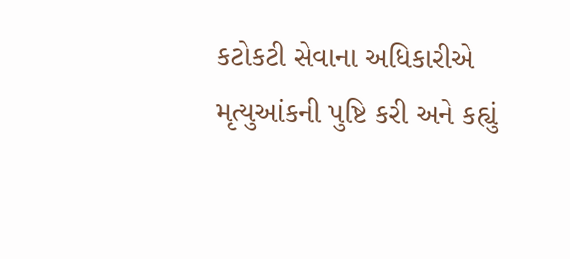કટોકટી સેવાના અધિકારીએ મૃત્યુઆંકની પુષ્ટિ કરી અને કહ્યું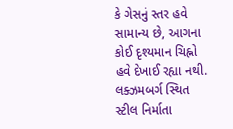કે ગેસનું સ્તર હવે સામાન્ય છે, આગના કોઈ દૃશ્યમાન ચિહ્નો હવે દેખાઈ રહ્યા નથી.
લક્ઝમબર્ગ સ્થિત સ્ટીલ નિર્માતા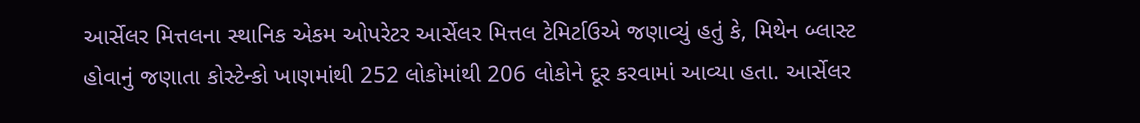આર્સેલર મિત્તલના સ્થાનિક એકમ ઓપરેટર આર્સેલર મિત્તલ ટેમિર્ટાઉએ જણાવ્યું હતું કે, મિથેન બ્લાસ્ટ હોવાનું જણાતા કોસ્ટેન્કો ખાણમાંથી 252 લોકોમાંથી 206 લોકોને દૂર કરવામાં આવ્યા હતા. આર્સેલર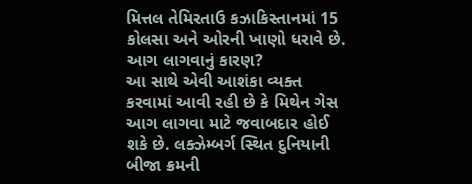મિત્તલ તેમિરતાઉ કઝાકિસ્તાનમાં 15 કોલસા અને ઓરની ખાણો ધરાવે છે.
આગ લાગવાનું કારણ?
આ સાથે એવી આશંકા વ્યક્ત કરવામાં આવી રહી છે કે મિથેન ગેસ આગ લાગવા માટે જવાબદાર હોઈ શકે છે. લક્ઝેમ્બર્ગ સ્થિત દુનિયાની બીજા ક્રમની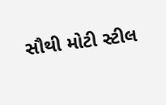સૌથી મોટી સ્ટીલ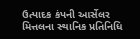ઉત્પાદક કંપની આર્સેલર મિત્તલના સ્થાનિક પ્રતિનિધિ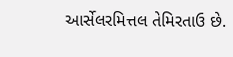આર્સેલરમિત્તલ તેમિરતાઉ છે.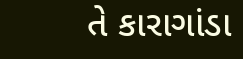તે કારાગાંડા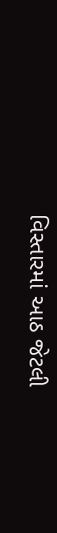વિસ્તારમાં આઠ જેટલી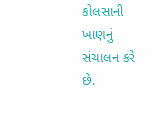કોલસાની ખાણનું સંચાલન કરે છે.